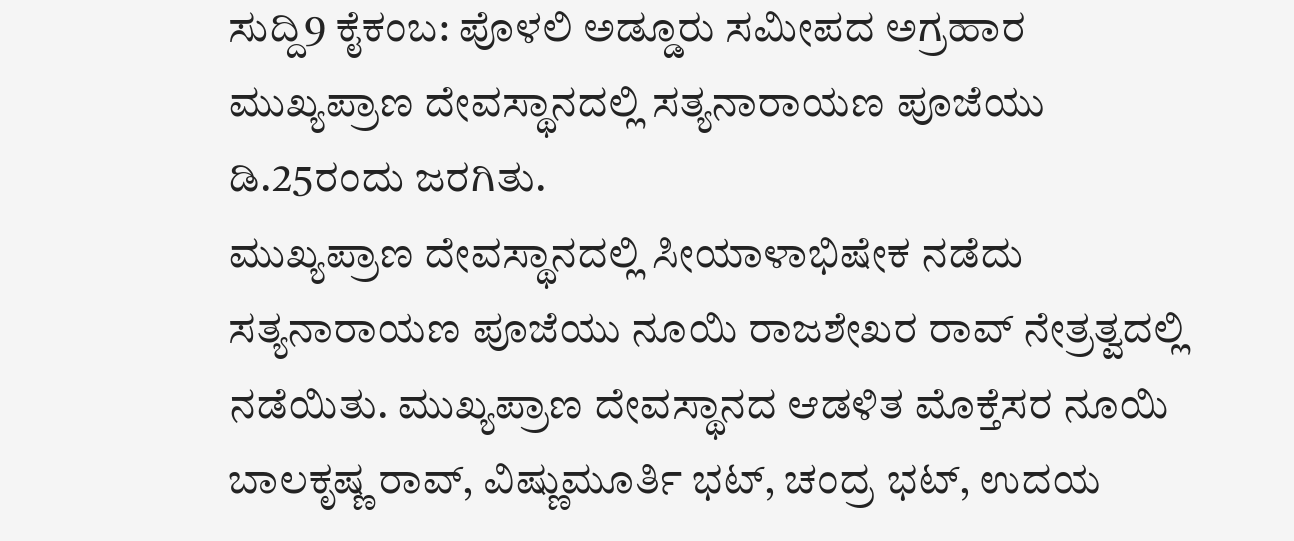ಸುದ್ದಿ9 ಕೈಕಂಬ: ಪೊಳಲಿ ಅಡ್ಡೂರು ಸಮೀಪದ ಅಗ್ರಹಾರ ಮುಖ್ಯಪ್ರಾಣ ದೇವಸ್ಥಾನದಲ್ಲಿ ಸತ್ಯನಾರಾಯಣ ಪೂಜೆಯು ಡಿ.25ರಂದು ಜರಗಿತು.
ಮುಖ್ಯಪ್ರಾಣ ದೇವಸ್ಥಾನದಲ್ಲಿ ಸೀಯಾಳಾಭಿಷೇಕ ನಡೆದು ಸತ್ಯನಾರಾಯಣ ಪೂಜೆಯು ನೂಯಿ ರಾಜಶೇಖರ ರಾವ್ ನೇತ್ರತ್ವದಲ್ಲಿ ನಡೆಯಿತು. ಮುಖ್ಯಪ್ರಾಣ ದೇವಸ್ಥಾನದ ಆಡಳಿತ ಮೊಕ್ತೆಸರ ನೂಯಿ ಬಾಲಕೃಷ್ಣ ರಾವ್, ವಿಷ್ಣುಮೂರ್ತಿ ಭಟ್, ಚಂದ್ರ ಭಟ್, ಉದಯ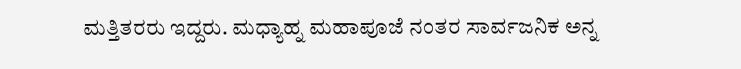ಮತ್ತಿತರರು ಇದ್ದರು. ಮಧ್ಯಾಹ್ನ ಮಹಾಪೂಜೆ ನಂತರ ಸಾರ್ವಜನಿಕ ಅನ್ನ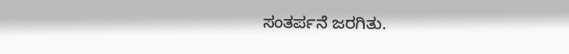ಸಂತರ್ಪನೆ ಜರಗಿತು.